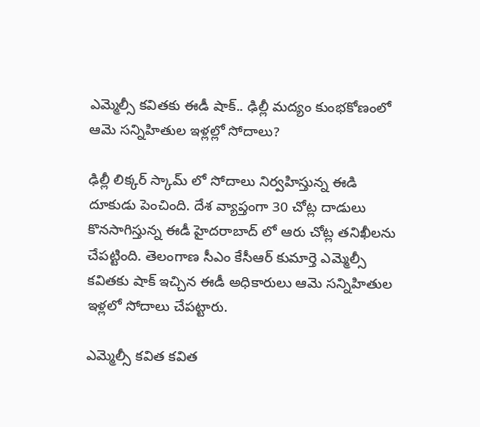ఎమ్మెల్సీ కవితకు ఈడీ షాక్.. ఢిల్లీ మద్యం కుంభకోణంలో ఆమె సన్నిహితుల ఇళ్లల్లో సోదాలు?

ఢిల్లీ లిక్కర్ స్కామ్ లో సోదాలు నిర్వహిస్తున్న ఈడి దూకుడు పెంచింది. దేశ వ్యాప్తంగా 30 చోట్ల దాడులు కొనసాగిస్తున్న ఈడీ హైదరాబాద్ లో ఆరు చోట్ల తనిఖీలను చేపట్టింది. తెలంగాణ సీఎం కేసీఆర్ కుమార్తె ఎమ్మెల్సీ కవితకు షాక్ ఇచ్చిన ఈడీ అధికారులు ఆమె సన్నిహితుల ఇళ్లలో సోదాలు చేపట్టారు.

ఎమ్మెల్సీ కవిత కవిత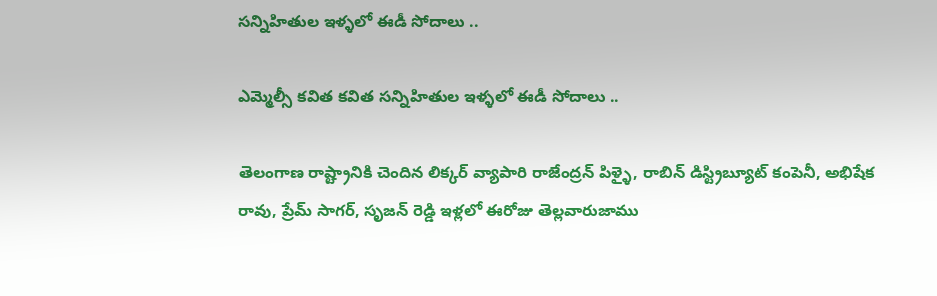సన్నిహితుల ఇళ్ళలో ఈడీ సోదాలు ..

ఎమ్మెల్సీ కవిత కవిత సన్నిహితుల ఇళ్ళలో ఈడీ సోదాలు ..

తెలంగాణ రాష్ట్రానికి చెందిన లిక్కర్ వ్యాపారి రాజేంద్రన్ పిళ్ళై, రాబిన్ డిస్ట్రిబ్యూట్ కంపెనీ, అభిషేక రావు, ప్రేమ్ సాగర్, సృజన్ రెడ్డి ఇళ్లలో ఈరోజు తెల్లవారుజాము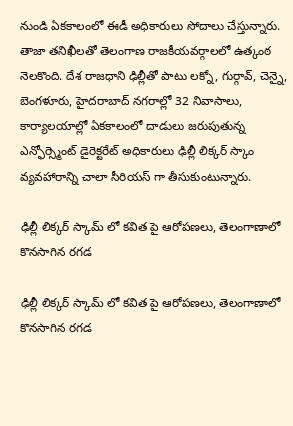నుండి ఏకకాలంలో ఈడీ అధికారులు సోదాలు చేస్తున్నారు. తాజా తనిఖీలతో తెలంగాణ రాజకీయవర్గాలలో ఉత్కంఠ నెలకొంది. దేశ రాజధాని ఢిల్లీతో పాటు లక్నో, గుర్గావ్, చెన్నై, బెంగళూరు, హైదరాబాద్ నగరాల్లో 32 నివాసాలు, కార్యాలయాల్లో ఏకకాలంలో దాడులు జరుపుతున్న ఎన్ఫోర్స్మెంట్ డైరెక్టరేట్ అధికారులు ఢిల్లీ లిక్కర్ స్కాం వ్యవహారాన్ని చాలా సీరియస్ గా తీసుకుంటున్నారు.

ఢిల్లీ లిక్కర్ స్కామ్ లో కవిత పై ఆరోపణలు, తెలంగాణాలో కొనసాగిన రగడ

ఢిల్లీ లిక్కర్ స్కామ్ లో కవిత పై ఆరోపణలు, తెలంగాణాలో కొనసాగిన రగడ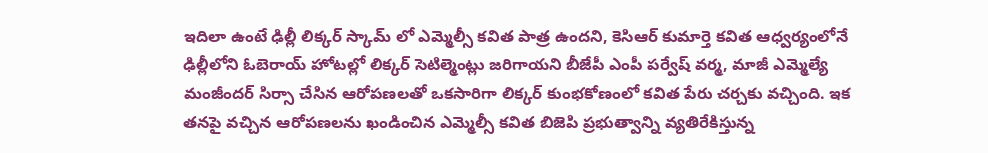ఇదిలా ఉంటే ఢిల్లీ లిక్కర్ స్కామ్ లో ఎమ్మెల్సీ కవిత పాత్ర ఉందని, కెసిఆర్ కుమార్తె కవిత ఆధ్వర్యంలోనే ఢిల్లీలోని ఓబెరాయ్ హోటల్లో లిక్కర్ సెటిల్మెంట్లు జరిగాయని బీజేపీ ఎంపీ పర్వేష్ వర్మ, మాజీ ఎమ్మెల్యే మంజీందర్ సిర్సా చేసిన ఆరోపణలతో ఒకసారిగా లిక్కర్ కుంభకోణంలో కవిత పేరు చర్చకు వచ్చింది. ఇక తనపై వచ్చిన ఆరోపణలను ఖండించిన ఎమ్మెల్సీ కవిత బిజెపి ప్రభుత్వాన్ని వ్యతిరేకిస్తున్న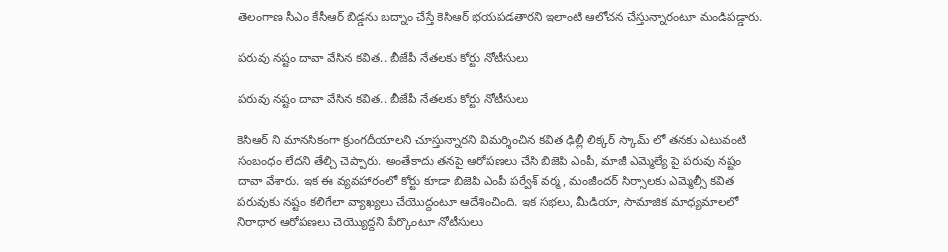తెలంగాణ సీఎం కేసీఆర్ బిడ్డను బద్నాం చేస్తే కెసిఆర్ భయపడతారని ఇలాంటి ఆలోచన చేస్తున్నారంటూ మండిపడ్డారు.

పరువు నష్టం దావా వేసిన కవిత.. బీజేపీ నేతలకు కోర్టు నోటీసులు

పరువు నష్టం దావా వేసిన కవిత.. బీజేపీ నేతలకు కోర్టు నోటీసులు

కెసిఆర్ ని మానసికంగా క్రుంగదీయాలని చూస్తున్నారని విమర్శించిన కవిత ఢిల్లీ లిక్కర్ స్కామ్ లో తనకు ఎటువంటి సంబంధం లేదని తేల్చి చెప్పారు. అంతేకాదు తనపై ఆరోపణలు చేసి బిజెపి ఎంపీ, మాజీ ఎమ్మెల్యే పై పరువు నష్టం దావా వేశారు. ఇక ఈ వ్యవహారంలో కోర్టు కూడా బిజెపి ఎంపీ పర్వేశ్ వర్మ, మంజీందర్ సిర్సాలకు ఎమ్మెల్సీ కవిత పరువుకు నష్టం కలిగేలా వ్యాఖ్యలు చేయొద్దంటూ ఆదేశించింది. ఇక సభలు, మీడియా, సామాజిక మాధ్యమాలలో నిరాధార ఆరోపణలు చెయ్యొద్దని పేర్కొంటూ నోటీసులు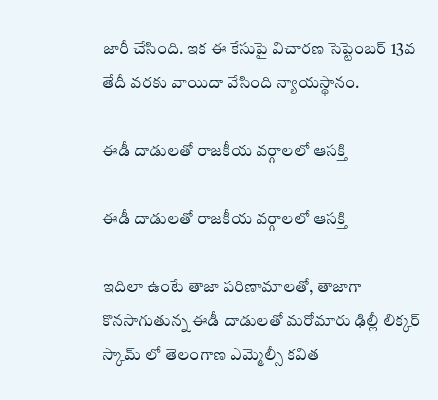జారీ చేసింది. ఇక ఈ కేసుపై విచారణ సెప్టెంబర్ 13వ తేదీ వరకు వాయిదా వేసింది న్యాయస్థానం.

ఈడీ దాడులతో రాజకీయ వర్గాలలో ఆసక్తి

ఈడీ దాడులతో రాజకీయ వర్గాలలో ఆసక్తి

ఇదిలా ఉంటే తాజా పరిణామాలతో, తాజాగా కొనసాగుతున్న ఈడీ దాడులతో మరోమారు ఢిల్లీ లిక్కర్ స్కామ్ లో తెలంగాణ ఎమ్మెల్సీ కవిత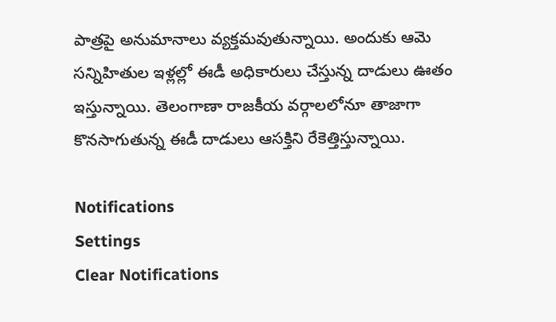పాత్రపై అనుమానాలు వ్యక్తమవుతున్నాయి. అందుకు ఆమె సన్నిహితుల ఇళ్లల్లో ఈడీ అధికారులు చేస్తున్న దాడులు ఊతం ఇస్తున్నాయి. తెలంగాణా రాజకీయ వర్గాలలోనూ తాజాగా కొనసాగుతున్న ఈడీ దాడులు ఆసక్తిని రేకెత్తిస్తున్నాయి.

Notifications
Settings
Clear Notifications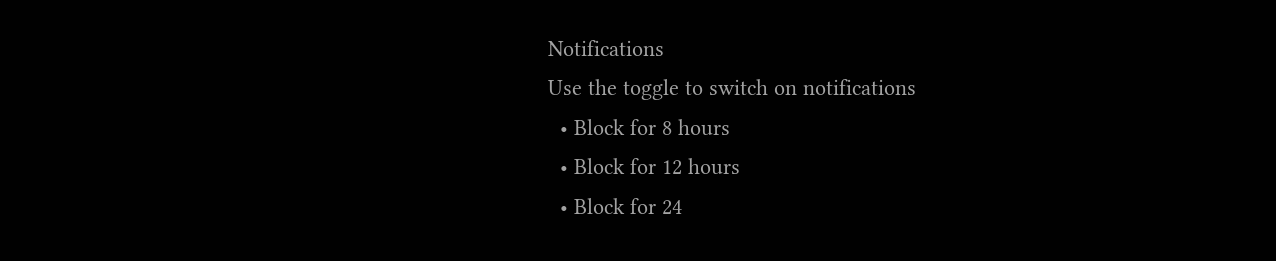Notifications
Use the toggle to switch on notifications
  • Block for 8 hours
  • Block for 12 hours
  • Block for 24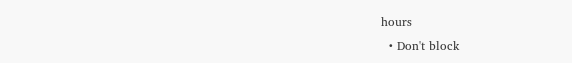hours
  • Don't block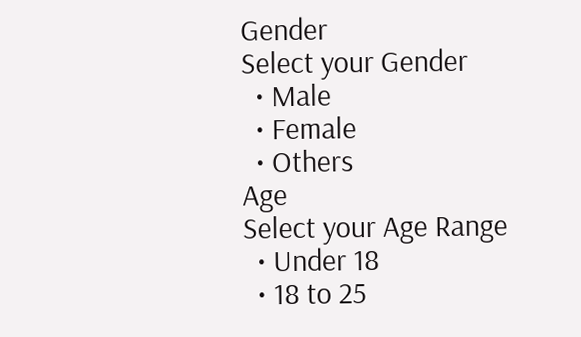Gender
Select your Gender
  • Male
  • Female
  • Others
Age
Select your Age Range
  • Under 18
  • 18 to 25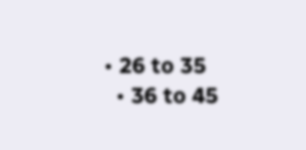• 26 to 35
  • 36 to 45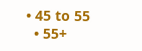• 45 to 55
  • 55+